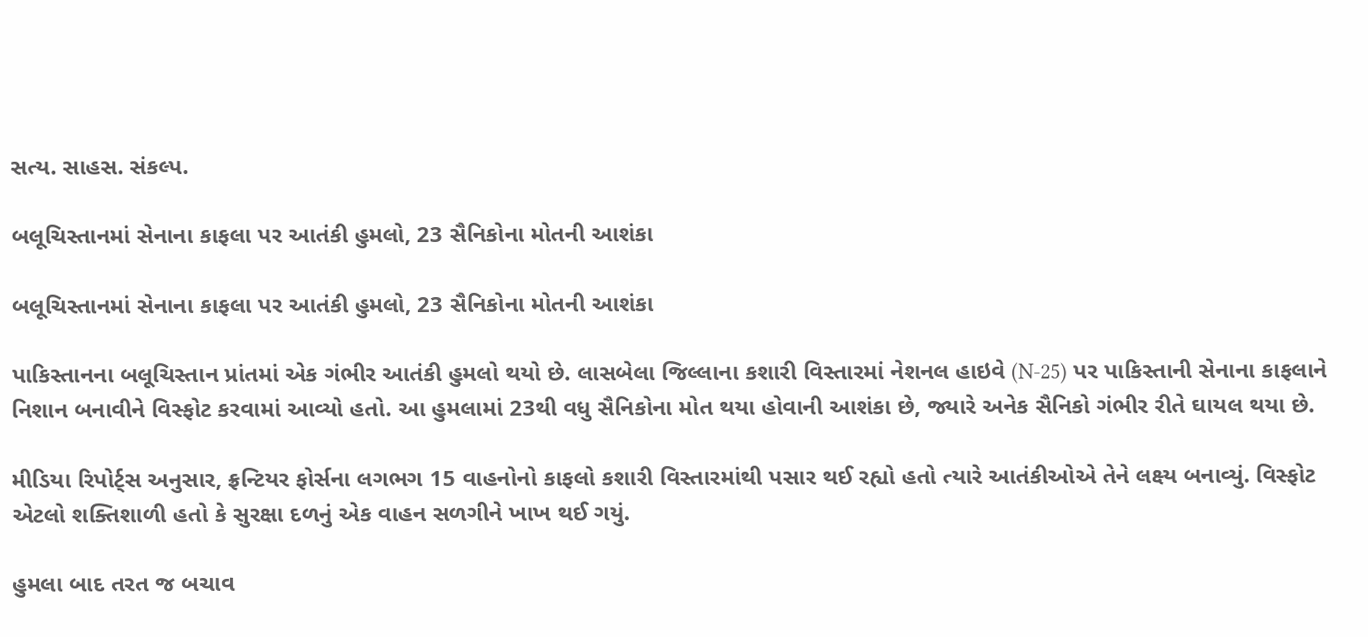સત્ય. સાહસ. સંકલ્પ.

બલૂચિસ્તાનમાં સેનાના કાફલા પર આતંકી હુમલો, 23 સૈનિકોના મોતની આશંકા

બલૂચિસ્તાનમાં સેનાના કાફલા પર આતંકી હુમલો, 23 સૈનિકોના મોતની આશંકા

પાકિસ્તાનના બલૂચિસ્તાન પ્રાંતમાં એક ગંભીર આતંકી હુમલો થયો છે. લાસબેલા જિલ્લાના કશારી વિસ્તારમાં નેશનલ હાઇવે (N-25) પર પાકિસ્તાની સેનાના કાફલાને નિશાન બનાવીને વિસ્ફોટ કરવામાં આવ્યો હતો. આ હુમલામાં 23થી વધુ સૈનિકોના મોત થયા હોવાની આશંકા છે, જ્યારે અનેક સૈનિકો ગંભીર રીતે ઘાયલ થયા છે.

મીડિયા રિપોર્ટ્સ અનુસાર, ફ્રન્ટિયર ફોર્સના લગભગ 15 વાહનોનો કાફલો કશારી વિસ્તારમાંથી પસાર થઈ રહ્યો હતો ત્યારે આતંકીઓએ તેને લક્ષ્ય બનાવ્યું. વિસ્ફોટ એટલો શક્તિશાળી હતો કે સુરક્ષા દળનું એક વાહન સળગીને ખાખ થઈ ગયું.

હુમલા બાદ તરત જ બચાવ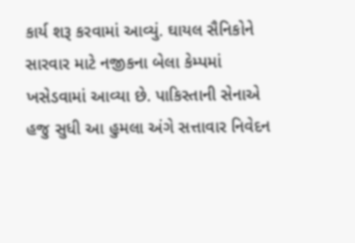કાર્ય શરૂ કરવામાં આવ્યું. ઘાયલ સૈનિકોને સારવાર માટે નજીકના બેલા કેમ્પમાં ખસેડવામાં આવ્યા છે. પાકિસ્તાની સેનાએ હજુ સુધી આ હુમલા અંગે સત્તાવાર નિવેદન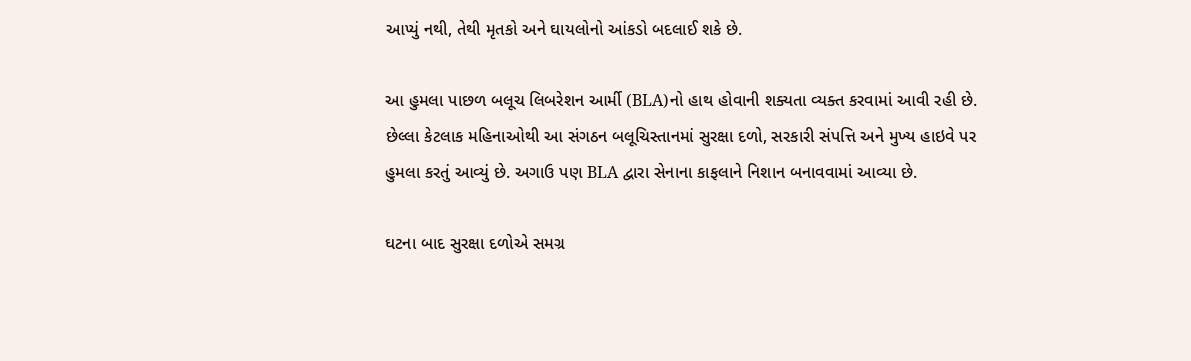આપ્યું નથી, તેથી મૃતકો અને ઘાયલોનો આંકડો બદલાઈ શકે છે.

આ હુમલા પાછળ બલૂચ લિબરેશન આર્મી (BLA)નો હાથ હોવાની શક્યતા વ્યક્ત કરવામાં આવી રહી છે. છેલ્લા કેટલાક મહિનાઓથી આ સંગઠન બલૂચિસ્તાનમાં સુરક્ષા દળો, સરકારી સંપત્તિ અને મુખ્ય હાઇવે પર હુમલા કરતું આવ્યું છે. અગાઉ પણ BLA દ્વારા સેનાના કાફલાને નિશાન બનાવવામાં આવ્યા છે.

ઘટના બાદ સુરક્ષા દળોએ સમગ્ર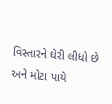વિસ્તારને ઘેરી લીધો છે અને મોટા પાયે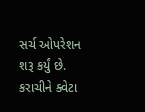સર્ચ ઓપરેશન શરૂ કર્યું છે. કરાચીને ક્વેટા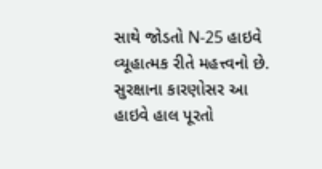સાથે જોડતો N-25 હાઇવે વ્યૂહાત્મક રીતે મહત્ત્વનો છે. સુરક્ષાના કારણોસર આ હાઇવે હાલ પૂરતો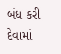બંધ કરી દેવામાં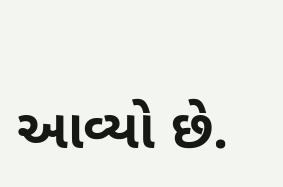આવ્યો છે.